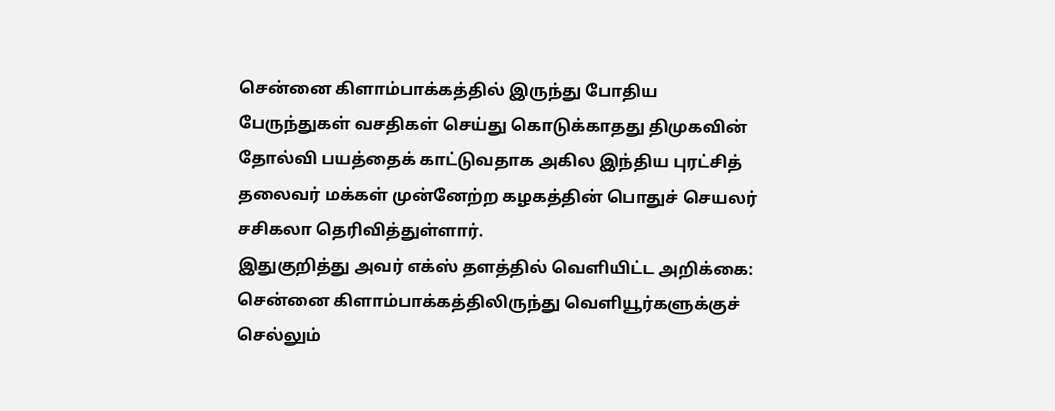சென்னை கிளாம்பாக்கத்தில் இருந்து போதிய பேருந்துகள் வசதிகள் செய்து கொடுக்காதது திமுகவின் தோல்வி பயத்தைக் காட்டுவதாக அகில இந்திய புரட்சித் தலைவர் மக்கள் முன்னேற்ற கழகத்தின் பொதுச் செயலர் சசிகலா தெரிவித்துள்ளார்.
இதுகுறித்து அவர் எக்ஸ் தளத்தில் வெளியிட்ட அறிக்கை:
சென்னை கிளாம்பாக்கத்திலிருந்து வெளியூர்களுக்குச் செல்லும்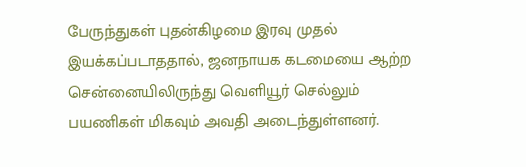பேருந்துகள் புதன்கிழமை இரவு முதல் இயக்கப்படாததால், ஜனநாயக கடமையை ஆற்ற சென்னையிலிருந்து வெளியூர் செல்லும் பயணிகள் மிகவும் அவதி அடைந்துள்ளனர்.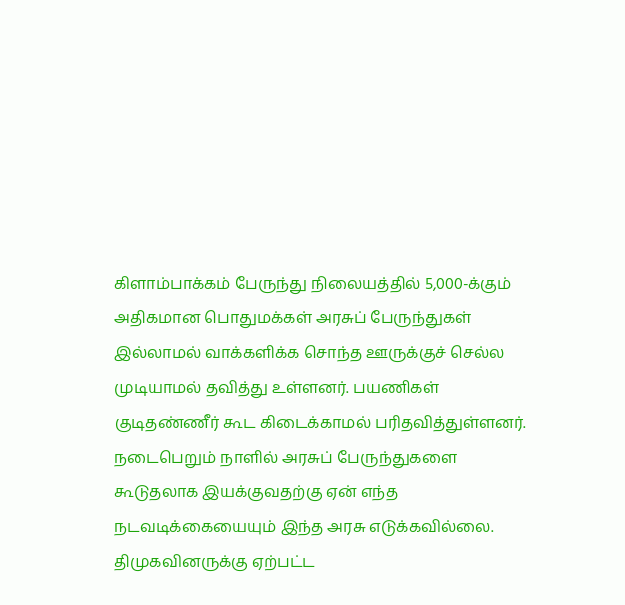கிளாம்பாக்கம் பேருந்து நிலையத்தில் 5,000-க்கும் அதிகமான பொதுமக்கள் அரசுப் பேருந்துகள் இல்லாமல் வாக்களிக்க சொந்த ஊருக்குச் செல்ல முடியாமல் தவித்து உள்ளனர். பயணிகள் குடிதண்ணீர் கூட கிடைக்காமல் பரிதவித்துள்ளனர்.
நடைபெறும் நாளில் அரசுப் பேருந்துகளை கூடுதலாக இயக்குவதற்கு ஏன் எந்த நடவடிக்கையையும் இந்த அரசு எடுக்கவில்லை. திமுகவினருக்கு ஏற்பட்ட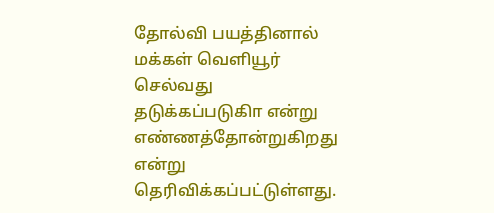தோல்வி பயத்தினால் மக்கள் வெளியூர் செல்வது தடுக்கப்படுகிா என்று எண்ணத்தோன்றுகிறது என்று தெரிவிக்கப்பட்டுள்ளது.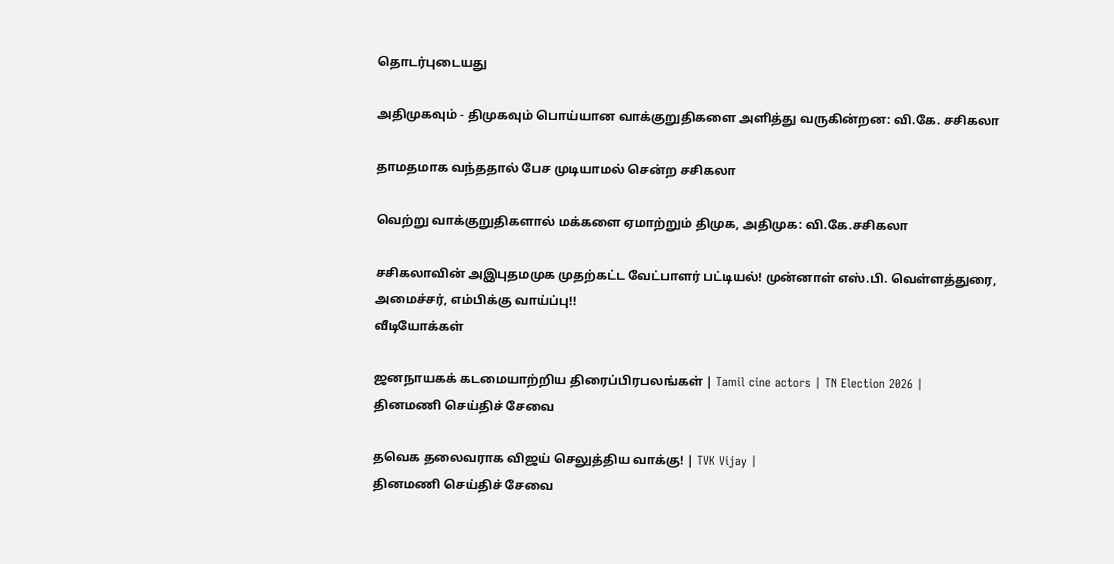தொடர்புடையது

அதிமுகவும் - திமுகவும் பொய்யான வாக்குறுதிகளை அளித்து வருகின்றன: வி.கே. சசிகலா

தாமதமாக வந்ததால் பேச முடியாமல் சென்ற சசிகலா

வெற்று வாக்குறுதிகளால் மக்களை ஏமாற்றும் திமுக, அதிமுக: வி.கே.சசிகலா

சசிகலாவின் அஇபுதமமுக முதற்கட்ட வேட்பாளர் பட்டியல்! முன்னாள் எஸ்.பி. வெள்ளத்துரை, அமைச்சர், எம்பிக்கு வாய்ப்பு!!
வீடியோக்கள்

ஜனநாயகக் கடமையாற்றிய திரைப்பிரபலங்கள் | Tamil cine actors | TN Election 2026 |
தினமணி செய்திச் சேவை

தவெக தலைவராக விஜய் செலுத்திய வாக்கு! | TVK Vijay |
தினமணி செய்திச் சேவை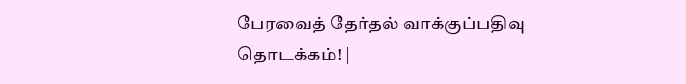பேரவைத் தேர்தல் வாக்குப்பதிவு தொடக்கம்! |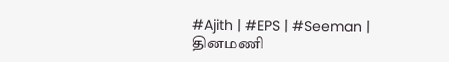#Ajith | #EPS | #Seeman |
தினமணி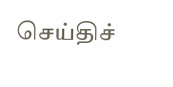செய்திச்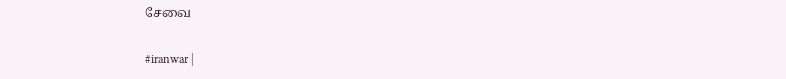சேவை

#iranwar |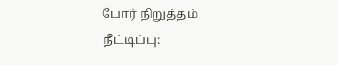போர் நிறுத்தம் நீட்டிப்பு: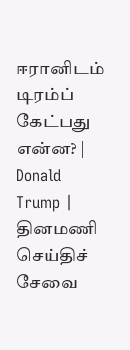ஈரானிடம் டிரம்ப் கேட்பது என்ன? | Donald Trump |
தினமணி செய்திச் சேவை